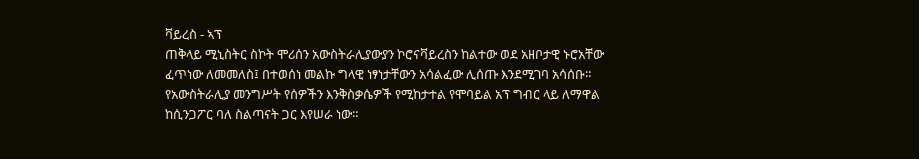ቫይረስ - ኣፕ
ጠቅላይ ሚኒስትር ስኮት ሞሪሰን አውስትራሊያውያን ኮሮናቫይረስን ከልተው ወደ አዘቦታዊ ኑሮአቸው ፈጥነው ለመመለስ፤ በተወሰነ መልኩ ግላዊ ነፃነታቸውን አሳልፈው ሊሰጡ እንደሚገባ አሳሰቡ።
የአውስትራሊያ መንግሥት የሰዎችን እንቅስቃሴዎች የሚከታተል የሞባይል አፕ ግብር ላይ ለማዋል ከሲንጋፖር ባለ ስልጣናት ጋር እየሠራ ነው።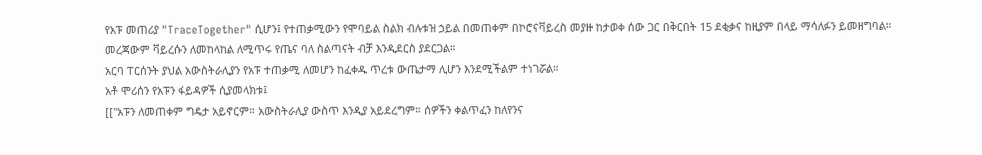የአፑ መጠሪያ "TraceTogether" ሲሆን፤ የተጠቃሚውን የሞባይል ስልክ ብሉቱዝ ኃይል በመጠቀም በኮሮናቫይረስ መያዙ ከታወቀ ሰው ጋር በቅርበት 15 ደቂቃና ከዚያም በላይ ማሳለፉን ይመዘግባል።
መረጃውም ቫይረሱን ለመከላከል ለሚጥሩ የጤና ባለ ስልጣናት ብቻ እንዲደርስ ያደርጋል።
አርባ ፐርሰንት ያህል አውስትራሊያን የአፑ ተጠቃሚ ለመሆን ከፈቀዱ ጥረቱ ውጤታማ ሊሆን እንደሚችልም ተነገሯል።
አቶ ሞሪሰን የአፑን ፋይዳዎች ሲያመላክቱ፤
[["አፑን ለመጠቀም ግዴታ አይኖርም። አውስትራሊያ ውስጥ እንዲያ አይደረግም። ሰዎችን ቀልጥፈን ከለየንና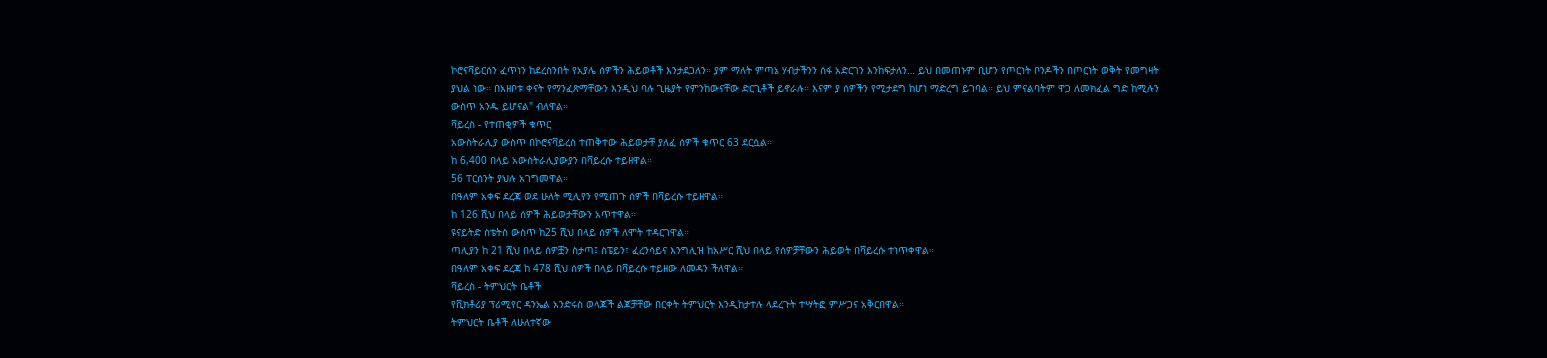ኮሮናቫይርሰን ፈጥነን ከደረስንበት የአያሌ ሰዎችን ሕይወቶች እንታደጋለን። ያም ማለት ምጣኔ ሃብታችንን ሰፋ አድርገን እንከፍታለን… ይህ በመጠኑም ቢሆን የጦርነት ቦንዶችን በጦርነት ወቅት የመግዛት ያህል ነው። በአዘቦቱ ቀናት የማንፈጽማቸውን እንዲህ ባሉ ጊዜያት የምንከውናቸው ድርጊቶች ይኖራሉ። እናም ያ ሰዎችን የሚታደግ ከሆነ ማድረግ ይገባል። ይህ ምናልባትም ዋጋ ለመክፈል ግድ ከሚሉን ውስጥ አንዱ ይሆናል" ብለዋል።
ቫይረስ - የተጠቂዎች ቁጥር
አውስትራሊያ ውስጥ በኮሮናቫይረስ ተጠቅተው ሕይወታቸ ያለፈ ሰዎች ቁጥር 63 ደርሷል።
ከ 6,400 በላይ አውስትራሊያውያን በቫይረሱ ተይዘዋል።
56 ፐርሰንት ያህሉ አገግመዋል።
በዓለም አቀፍ ደረጃ ወደ ሁለት ሚሊየን የሚጠጉ ሰዎች በቫይረሱ ተይዘዋል።
ከ 126 ሺህ በላይ ሰዎች ሕይወታቸውን አጥተዋል።
ዩናይትድ ስቴትስ ውስጥ ከ25 ሺህ በላይ ሰዎች ለሞት ተዳርገዋል።
ጣሊያን ከ 21 ሺህ በላይ ሰዎቿን ስታጣ፤ ስፔይን፣ ፈረንሳይና እንግሊዝ ከአሥር ሺህ በላይ የሰዎቻቸውን ሕይወት በቫይረሱ ተነጥቀዋል።
በዓለም አቀፍ ደረጃ ከ 478 ሺህ ሰዎች በላይ በቫይረሱ ተይዘው ለመዳን ችለዋል።
ቫይረስ - ትምህርት ቤቶች
የቪክቶሪያ ፕሪሚየር ዳንኤል አንድሩስ ወላጆች ልጆቻቸው በርቀት ትምህርት እንዲከታተሉ ላደረጉት ተሣትፎ ምሥጋና አቅርበዋል።
ትምህርት ቤቶች ለሁለተኛው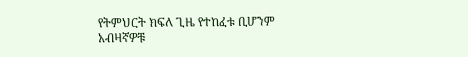የትምህርት ክፍለ ጊዜ የተከፈቱ ቢሆንም አብዛኛዎቹ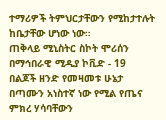ተማሪዎች ትምህርታቸውን የሚከታተሉት ከቤታቸው ሆነው ነው።
ጠቅላይ ሚኒስትር ስኮት ሞሪሰን በማኅበራዊ ሚዲያ ኮቪድ - 19 በልጆች ዘንድ የመዛመቱ ሁኔታ በጣሙን አነስተኛ ነው የሚል የጤና ምክረ ሃሳባቸውን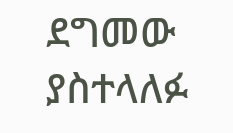ደግመው ያስተላለፉ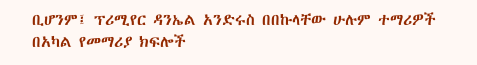ቢሆንም፤ ፕሪሚየር ዳንኤል አንድሩስ በበኩላቸው ሁሉም ተማሪዎች በአካል የመማሪያ ክፍሎች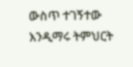ውስጥ ተገኝተው እንዲማሩ ትምህርት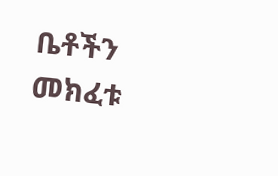ቤቶችን መክፈቱ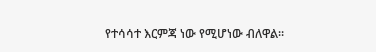የተሳሳተ እርምጃ ነው የሚሆነው ብለዋል።